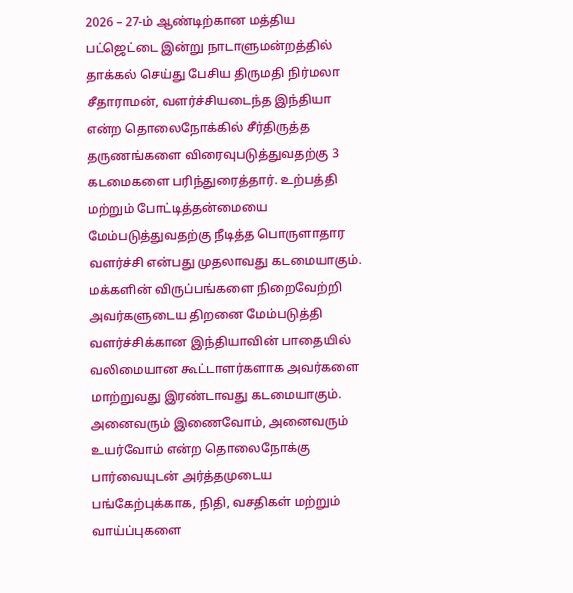2026 – 27-ம் ஆண்டிற்கான மத்திய பட்ஜெட்டை இன்று நாடாளுமன்றத்தில் தாக்கல் செய்து பேசிய திருமதி நிர்மலா சீதாராமன், வளர்ச்சியடைந்த இந்தியா என்ற தொலைநோக்கில் சீர்திருத்த தருணங்களை விரைவுபடுத்துவதற்கு 3 கடமைகளை பரிந்துரைத்தார். உற்பத்தி மற்றும் போட்டித்தன்மையை மேம்படுத்துவதற்கு நீடித்த பொருளாதார வளர்ச்சி என்பது முதலாவது கடமையாகும். மக்களின் விருப்பங்களை நிறைவேற்றி அவர்களுடைய திறனை மேம்படுத்தி வளர்ச்சிக்கான இந்தியாவின் பாதையில் வலிமையான கூட்டாளர்களாக அவர்களை மாற்றுவது இரண்டாவது கடமையாகும். அனைவரும் இணைவோம், அனைவரும் உயர்வோம் என்ற தொலைநோக்கு பார்வையுடன் அர்த்தமுடைய பங்கேற்புக்காக, நிதி, வசதிகள் மற்றும் வாய்ப்புகளை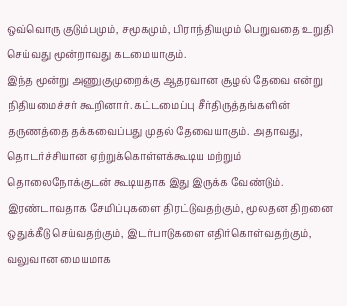ஒவ்வொரு குடும்பமும், சமூகமும், பிராந்தியமும் பெறுவதை உறுதி செய்வது மூன்றாவது கடமையாகும்.
இந்த மூன்று அணுகுமுறைக்கு ஆதரவான சூழல் தேவை என்று நிதியமைச்சர் கூறினார். கட்டமைப்பு சீர்திருத்தங்களின் தருணத்தை தக்கவைப்பது முதல் தேவையாகும். அதாவது, தொடர்ச்சியான ஏற்றுக்கொள்ளக்கூடிய மற்றும் தொலைநோக்குடன் கூடியதாக இது இருக்க வேண்டும். இரண்டாவதாக சேமிப்புகளை திரட்டுவதற்கும், மூலதன திறனை ஒதுக்கீடு செய்வதற்கும், இடர்பாடுகளை எதிர்கொள்வதற்கும், வலுவான மையமாக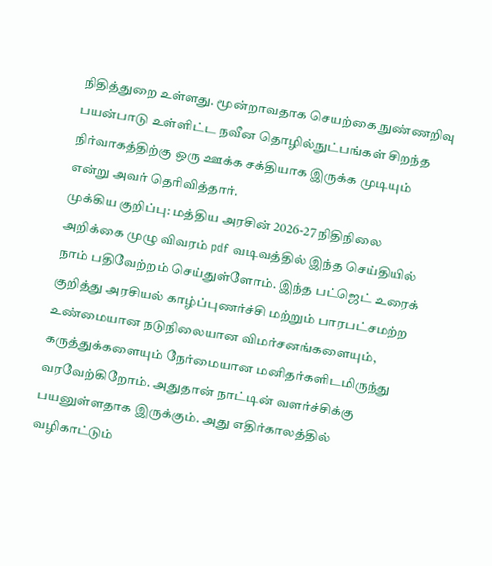நிதித்துறை உள்ளது. மூன்றாவதாக செயற்கை நுண்ணறிவு பயன்பாடு உள்ளிட்ட நவீன தொழில்நுட்பங்கள் சிறந்த நிர்வாகத்திற்கு ஒரு ஊக்க சக்தியாக இருக்க முடியும் என்று அவர் தெரிவித்தார்.
முக்கிய குறிப்பு: மத்திய அரசின் 2026-27 நிதிநிலை அறிக்கை முழு விவரம் pdf வடிவத்தில் இந்த செய்தியில் நாம் பதிவேற்றம் செய்துள்ளோம். இந்த பட்ஜெட் உரைக் குறித்து அரசியல் காழ்ப்புணர்ச்சி மற்றும் பாரபட்சமற்ற உண்மையான நடுநிலையான விமர்சனங்களையும், கருத்துக்களையும் நேர்மையான மனிதர்களிடமிருந்து வரவேற்கிறோம். அதுதான் நாட்டின் வளர்ச்சிக்கு பயனுள்ளதாக இருக்கும். அது எதிர்காலத்தில் வழிகாட்டும்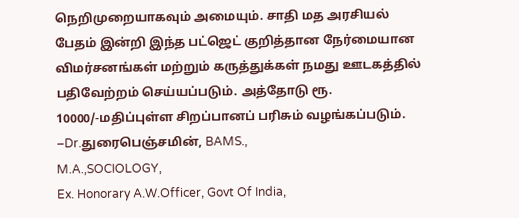நெறிமுறையாகவும் அமையும். சாதி மத அரசியல் பேதம் இன்றி இந்த பட்ஜெட் குறித்தான நேர்மையான விமர்சனங்கள் மற்றும் கருத்துக்கள் நமது ஊடகத்தில் பதிவேற்றம் செய்யப்படும். அத்தோடு ரூ. 10000/-மதிப்புள்ள சிறப்பானப் பரிசும் வழங்கப்படும்.
–Dr.துரைபெஞ்சமின், BAMS.,
M.A.,SOCIOLOGY,
Ex. Honorary A.W.Officer, Govt Of India,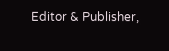Editor & Publisher,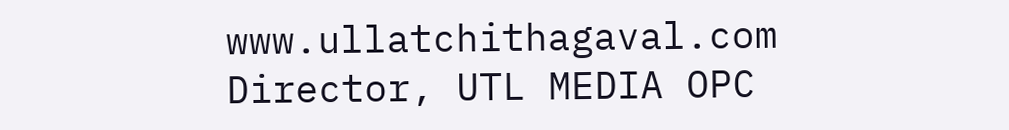www.ullatchithagaval.com
Director, UTL MEDIA OPC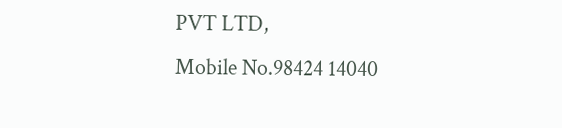PVT LTD,
Mobile No.98424 14040